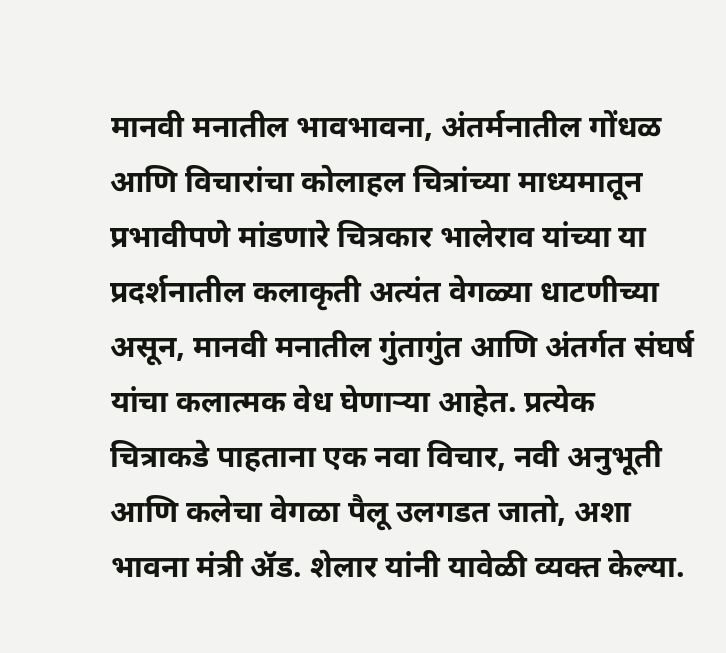मानवी मनातील भावभावना, अंतर्मनातील गोंधळ आणि विचारांचा कोलाहल चित्रांच्या माध्यमातून प्रभावीपणे मांडणारे चित्रकार भालेराव यांच्या या प्रदर्शनातील कलाकृती अत्यंत वेगळ्या धाटणीच्या असून, मानवी मनातील गुंतागुंत आणि अंतर्गत संघर्ष यांचा कलात्मक वेध घेणाऱ्या आहेत. प्रत्येक चित्राकडे पाहताना एक नवा विचार, नवी अनुभूती आणि कलेचा वेगळा पैलू उलगडत जातो, अशा भावना मंत्री ॲड. शेलार यांनी यावेळी व्यक्त केल्या.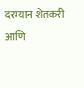दरम्यान शेतकरी आणि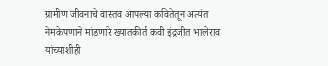ग्रामीण जीवनाचे वास्तव आपल्या कवितेतून अत्यंत नेमकेपणाने मांडणारे ख्यातकीर्त कवी इंद्रजीत भालेराव यांच्याशीही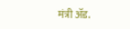मंत्री ॲड.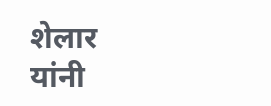शेलार यांनी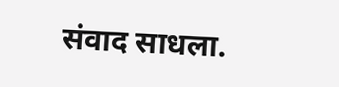संवाद साधला.